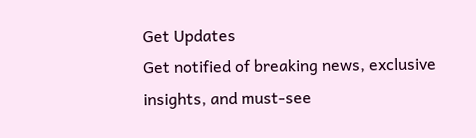Get Updates
Get notified of breaking news, exclusive insights, and must-see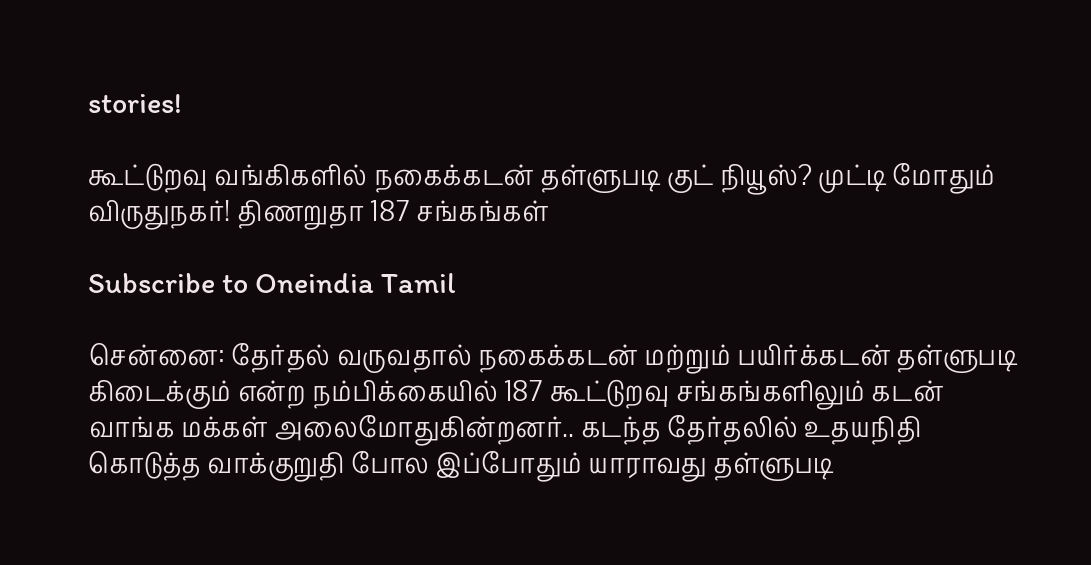stories!

கூட்டுறவு வங்கிகளில் நகைக்கடன் தள்ளுபடி குட் நியூஸ்? முட்டி மோதும் விருதுநகர்! திணறுதா 187 சங்கங்கள்

Subscribe to Oneindia Tamil

சென்னை: தேர்தல் வருவதால் நகைக்கடன் மற்றும் பயிர்க்கடன் தள்ளுபடி கிடைக்கும் என்ற நம்பிக்கையில் 187 கூட்டுறவு சங்கங்களிலும் கடன் வாங்க மக்கள் அலைமோதுகின்றனர்.. கடந்த தேர்தலில் உதயநிதி கொடுத்த வாக்குறுதி போல இப்போதும் யாராவது தள்ளுபடி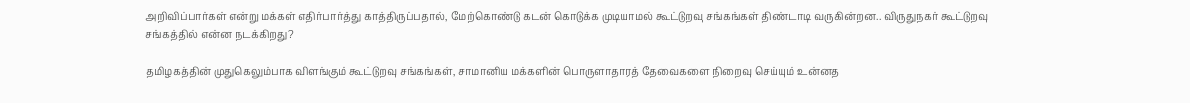அறிவிப்பார்கள் என்று மக்கள் எதிர்பார்த்து காத்திருப்பதால், மேற்கொண்டு கடன் கொடுக்க முடியாமல் கூட்டுறவு சங்கங்கள் திண்டாடி வருகின்றன.. விருதுநகர் கூட்டுறவு சங்கத்தில் என்ன நடக்கிறது?

தமிழகத்தின் முதுகெலும்பாக விளங்கும் கூட்டுறவு சங்கங்கள், சாமானிய மக்களின் பொருளாதாரத் தேவைகளை நிறைவு செய்யும் உன்னத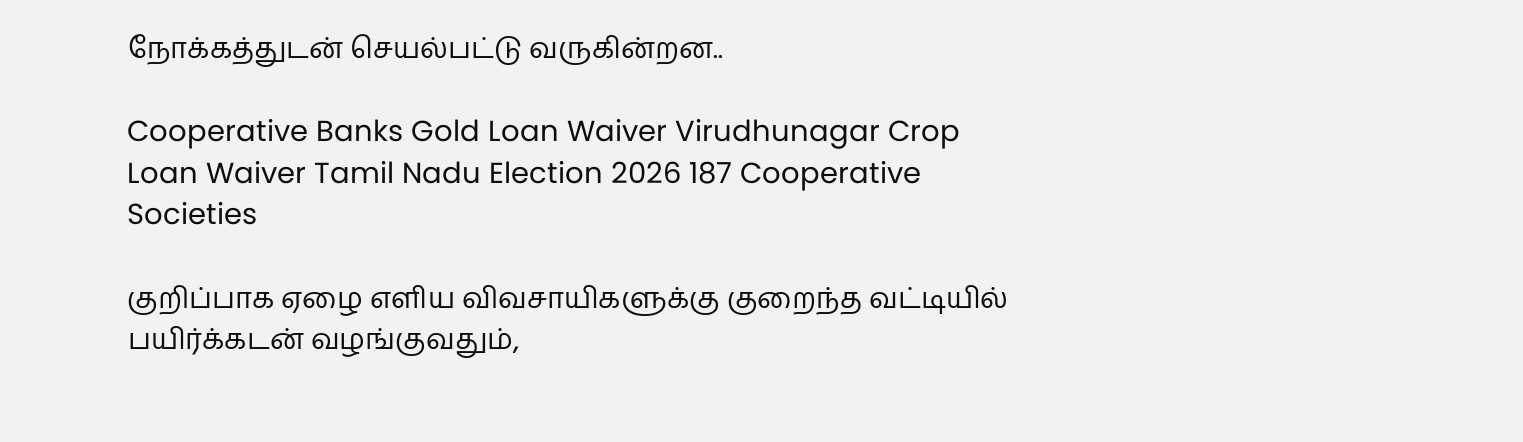நோக்கத்துடன் செயல்பட்டு வருகின்றன..

Cooperative Banks Gold Loan Waiver Virudhunagar Crop Loan Waiver Tamil Nadu Election 2026 187 Cooperative Societies

குறிப்பாக ஏழை எளிய விவசாயிகளுக்கு குறைந்த வட்டியில் பயிர்க்கடன் வழங்குவதும்,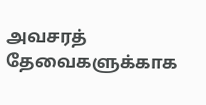அவசரத் தேவைகளுக்காக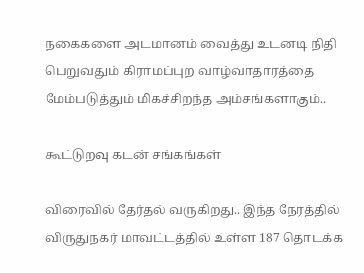நகைகளை அடமானம் வைத்து உடனடி நிதி பெறுவதும் கிராமப்புற வாழ்வாதாரத்தை மேம்படுத்தும் மிகச்சிறந்த அம்சங்களாகும்..

கூட்டுறவு கடன் சங்கங்கள்

விரைவில் தேர்தல் வருகிறது.. இந்த நேரத்தில் விருதுநகர் மாவட்டத்தில் உள்ள 187 தொடக்க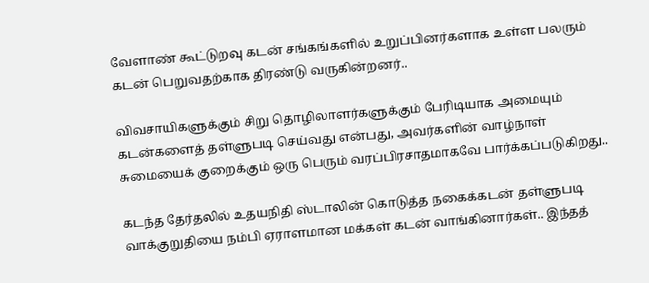வேளாண் கூட்டுறவு கடன் சங்கங்களில் உறுப்பினர்களாக உள்ள பலரும் கடன் பெறுவதற்காக திரண்டு வருகின்றனர்..

விவசாயிகளுக்கும் சிறு தொழிலாளர்களுக்கும் பேரிடியாக அமையும் கடன்களைத் தள்ளுபடி செய்வது என்பது, அவர்களின் வாழ்நாள் சுமையைக் குறைக்கும் ஒரு பெரும் வரப்பிரசாதமாகவே பார்க்கப்படுகிறது..

கடந்த தேர்தலில் உதயநிதி ஸ்டாலின் கொடுத்த நகைக்கடன் தள்ளுபடி வாக்குறுதியை நம்பி ஏராளமான மக்கள் கடன் வாங்கினார்கள்.. இந்தத்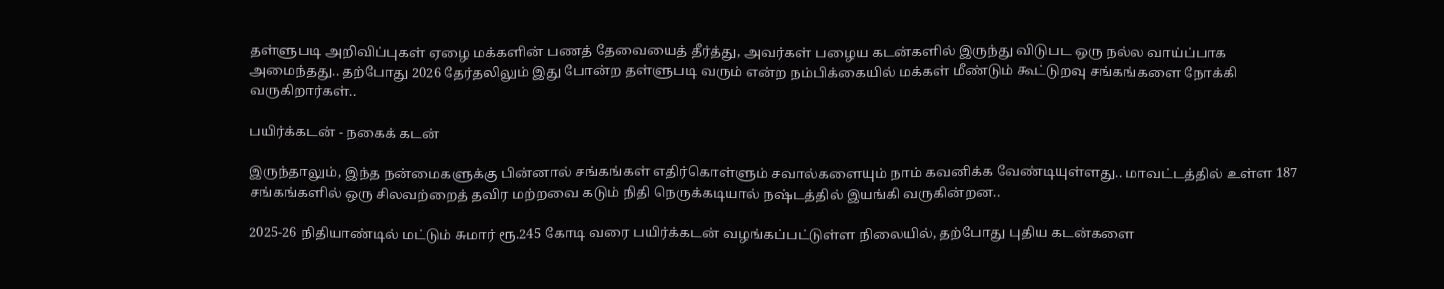தள்ளுபடி அறிவிப்புகள் ஏழை மக்களின் பணத் தேவையைத் தீர்த்து, அவர்கள் பழைய கடன்களில் இருந்து விடுபட ஒரு நல்ல வாய்ப்பாக அமைந்தது.. தற்போது 2026 தேர்தலிலும் இது போன்ற தள்ளுபடி வரும் என்ற நம்பிக்கையில் மக்கள் மீண்டும் கூட்டுறவு சங்கங்களை நோக்கி வருகிறார்கள்..

பயிர்க்கடன் - நகைக் கடன்

இருந்தாலும், இந்த நன்மைகளுக்கு பின்னால் சங்கங்கள் எதிர்கொள்ளும் சவால்களையும் நாம் கவனிக்க வேண்டியுள்ளது.. மாவட்டத்தில் உள்ள 187 சங்கங்களில் ஒரு சிலவற்றைத் தவிர மற்றவை கடும் நிதி நெருக்கடியால் நஷ்டத்தில் இயங்கி வருகின்றன..

2025-26 நிதியாண்டில் மட்டும் சுமார் ரூ.245 கோடி வரை பயிர்க்கடன் வழங்கப்பட்டுள்ள நிலையில், தற்போது புதிய கடன்களை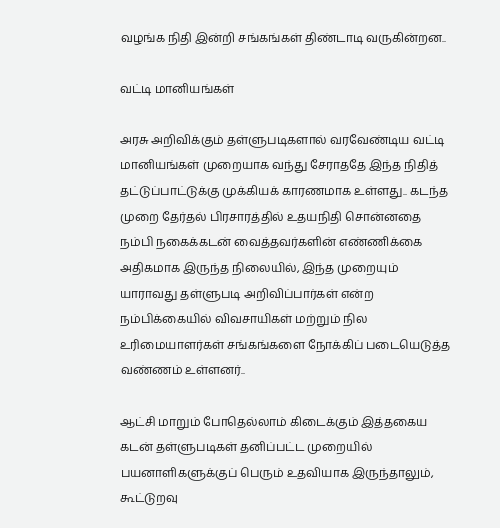வழங்க நிதி இன்றி சங்கங்கள் திண்டாடி வருகின்றன..

வட்டி மானியங்கள்

அரசு அறிவிக்கும் தள்ளுபடிகளால் வரவேண்டிய வட்டி மானியங்கள் முறையாக வந்து சேராததே இந்த நிதித் தட்டுப்பாட்டுக்கு முக்கியக் காரணமாக உள்ளது.. கடந்த முறை தேர்தல் பிரசாரத்தில் உதயநிதி சொன்னதை நம்பி நகைக்கடன் வைத்தவர்களின் எண்ணிக்கை அதிகமாக இருந்த நிலையில், இந்த முறையும் யாராவது தள்ளுபடி அறிவிப்பார்கள் என்ற நம்பிக்கையில் விவசாயிகள் மற்றும் நில உரிமையாளர்கள் சங்கங்களை நோக்கிப் படையெடுத்த வண்ணம் உள்ளனர்..

ஆட்சி மாறும் போதெல்லாம் கிடைக்கும் இத்தகைய கடன் தள்ளுபடிகள் தனிப்பட்ட முறையில் பயனாளிகளுக்குப் பெரும் உதவியாக இருந்தாலும், கூட்டுறவு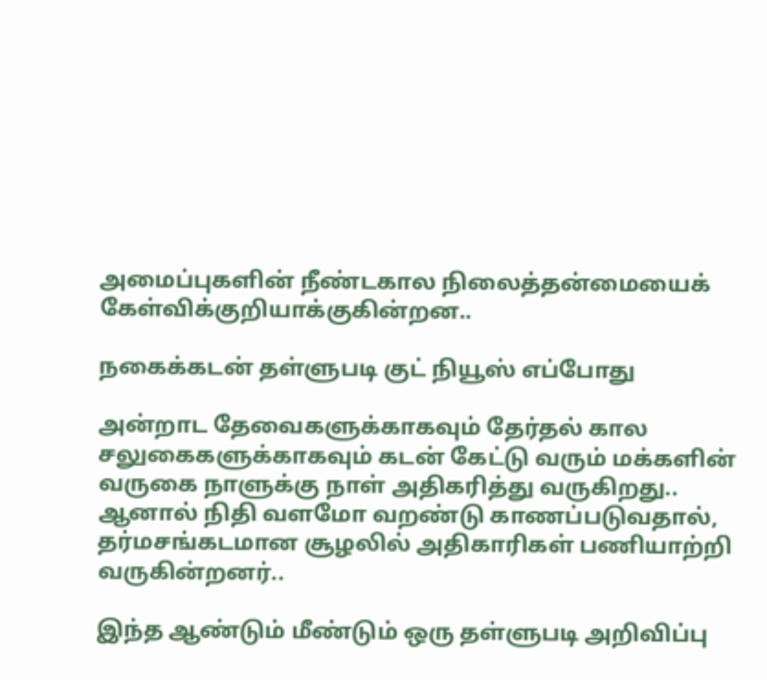அமைப்புகளின் நீண்டகால நிலைத்தன்மையைக் கேள்விக்குறியாக்குகின்றன..

நகைக்கடன் தள்ளுபடி குட் நியூஸ் எப்போது

அன்றாட தேவைகளுக்காகவும் தேர்தல் கால சலுகைகளுக்காகவும் கடன் கேட்டு வரும் மக்களின் வருகை நாளுக்கு நாள் அதிகரித்து வருகிறது.. ஆனால் நிதி வளமோ வறண்டு காணப்படுவதால், தர்மசங்கடமான சூழலில் அதிகாரிகள் பணியாற்றி வருகின்றனர்..

இந்த ஆண்டும் மீண்டும் ஒரு தள்ளுபடி அறிவிப்பு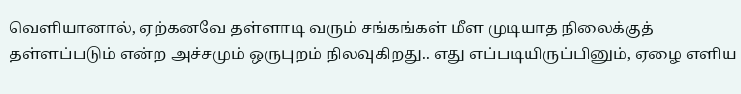வெளியானால், ஏற்கனவே தள்ளாடி வரும் சங்கங்கள் மீள முடியாத நிலைக்குத் தள்ளப்படும் என்ற அச்சமும் ஒருபுறம் நிலவுகிறது.. எது எப்படியிருப்பினும், ஏழை எளிய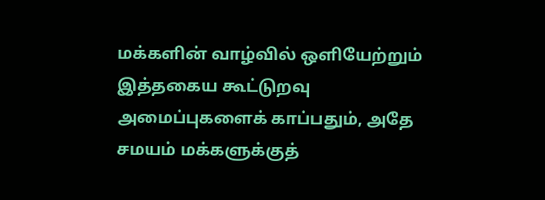மக்களின் வாழ்வில் ஒளியேற்றும் இத்தகைய கூட்டுறவு அமைப்புகளைக் காப்பதும், அதே சமயம் மக்களுக்குத்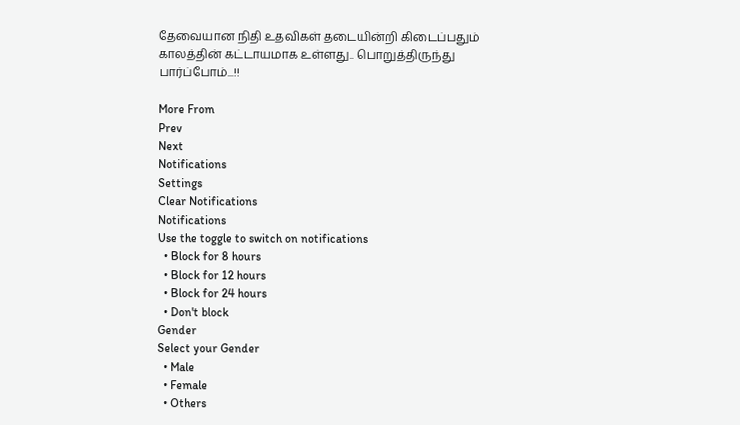தேவையான நிதி உதவிகள் தடையின்றி கிடைப்பதும் காலத்தின் கட்டாயமாக உள்ளது.. பொறுத்திருந்து பார்ப்போம்...!!

More From
Prev
Next
Notifications
Settings
Clear Notifications
Notifications
Use the toggle to switch on notifications
  • Block for 8 hours
  • Block for 12 hours
  • Block for 24 hours
  • Don't block
Gender
Select your Gender
  • Male
  • Female
  • Others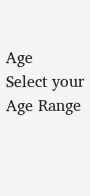Age
Select your Age Range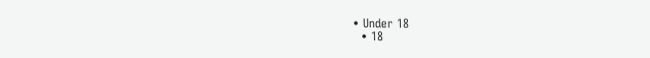• Under 18
  • 18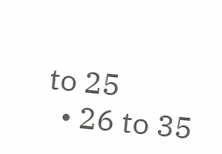to 25
  • 26 to 35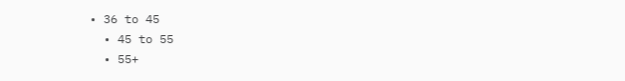• 36 to 45
  • 45 to 55
  • 55+